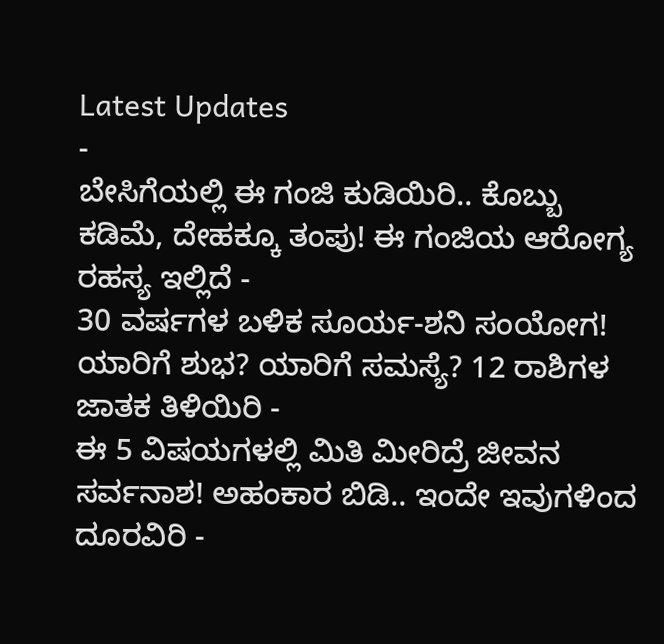Latest Updates
-
ಬೇಸಿಗೆಯಲ್ಲಿ ಈ ಗಂಜಿ ಕುಡಿಯಿರಿ.. ಕೊಬ್ಬು ಕಡಿಮೆ, ದೇಹಕ್ಕೂ ತಂಪು! ಈ ಗಂಜಿಯ ಆರೋಗ್ಯ ರಹಸ್ಯ ಇಲ್ಲಿದೆ -
30 ವರ್ಷಗಳ ಬಳಿಕ ಸೂರ್ಯ-ಶನಿ ಸಂಯೋಗ! ಯಾರಿಗೆ ಶುಭ? ಯಾರಿಗೆ ಸಮಸ್ಯೆ? 12 ರಾಶಿಗಳ ಜಾತಕ ತಿಳಿಯಿರಿ -
ಈ 5 ವಿಷಯಗಳಲ್ಲಿ ಮಿತಿ ಮೀರಿದ್ರೆ ಜೀವನ ಸರ್ವನಾಶ! ಅಹಂಕಾರ ಬಿಡಿ.. ಇಂದೇ ಇವುಗಳಿಂದ ದೂರವಿರಿ -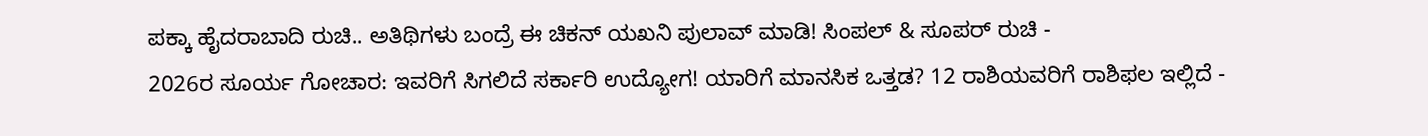ಪಕ್ಕಾ ಹೈದರಾಬಾದಿ ರುಚಿ.. ಅತಿಥಿಗಳು ಬಂದ್ರೆ ಈ ಚಿಕನ್ ಯಖನಿ ಪುಲಾವ್ ಮಾಡಿ! ಸಿಂಪಲ್ & ಸೂಪರ್ ರುಚಿ -
2026ರ ಸೂರ್ಯ ಗೋಚಾರ: ಇವರಿಗೆ ಸಿಗಲಿದೆ ಸರ್ಕಾರಿ ಉದ್ಯೋಗ! ಯಾರಿಗೆ ಮಾನಸಿಕ ಒತ್ತಡ? 12 ರಾಶಿಯವರಿಗೆ ರಾಶಿಫಲ ಇಲ್ಲಿದೆ -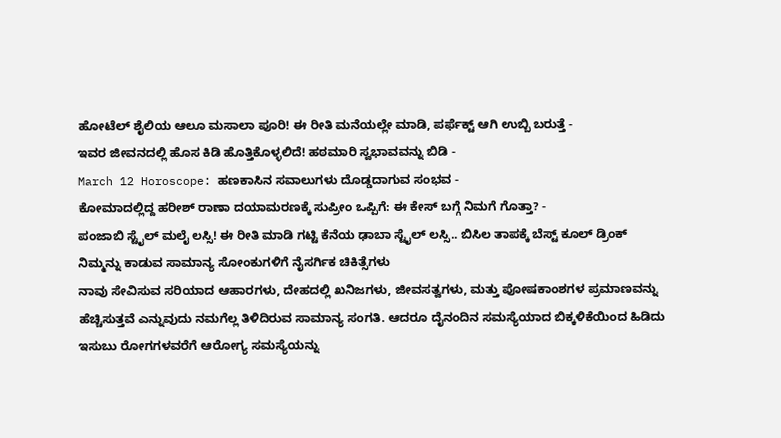ಹೋಟೆಲ್ ಶೈಲಿಯ ಆಲೂ ಮಸಾಲಾ ಪೂರಿ! ಈ ರೀತಿ ಮನೆಯಲ್ಲೇ ಮಾಡಿ, ಪರ್ಫೆಕ್ಟ್ ಆಗಿ ಉಬ್ಬಿ ಬರುತ್ತೆ -
ಇವರ ಜೀವನದಲ್ಲಿ ಹೊಸ ಕಿಡಿ ಹೊತ್ತಿಕೊಳ್ಳಲಿದೆ! ಹಠಮಾರಿ ಸ್ವಭಾವವನ್ನು ಬಿಡಿ -
March 12 Horoscope: ಹಣಕಾಸಿನ ಸವಾಲುಗಳು ದೊಡ್ಡದಾಗುವ ಸಂಭವ -
ಕೋಮಾದಲ್ಲಿದ್ದ ಹರೀಶ್ ರಾಣಾ ದಯಾಮರಣಕ್ಕೆ ಸುಪ್ರೀಂ ಒಪ್ಪಿಗೆ: ಈ ಕೇಸ್ ಬಗ್ಗೆ ನಿಮಗೆ ಗೊತ್ತಾ? -
ಪಂಜಾಬಿ ಸ್ಟೈಲ್ ಮಲೈ ಲಸ್ಸಿ! ಈ ರೀತಿ ಮಾಡಿ ಗಟ್ಟಿ ಕೆನೆಯ ಢಾಬಾ ಸ್ಟೈಲ್ ಲಸ್ಸಿ.. ಬಿಸಿಲ ತಾಪಕ್ಕೆ ಬೆಸ್ಟ್ ಕೂಲ್ ಡ್ರಿಂಕ್
ನಿಮ್ಮನ್ನು ಕಾಡುವ ಸಾಮಾನ್ಯ ಸೋಂಕುಗಳಿಗೆ ನೈಸರ್ಗಿಕ ಚಿಕಿತ್ಸೆಗಳು
ನಾವು ಸೇವಿಸುವ ಸರಿಯಾದ ಆಹಾರಗಳು, ದೇಹದಲ್ಲಿ ಖನಿಜಗಳು, ಜೀವಸತ್ವಗಳು, ಮತ್ತು ಪೋಷಕಾಂಶಗಳ ಪ್ರಮಾಣವನ್ನು ಹೆಚ್ಚಿಸುತ್ತವೆ ಎನ್ನುವುದು ನಮಗೆಲ್ಲ ತಿಳಿದಿರುವ ಸಾಮಾನ್ಯ ಸಂಗತಿ. ಆದರೂ ದೈನಂದಿನ ಸಮಸ್ಯೆಯಾದ ಬಿಕ್ಕಳಿಕೆಯಿಂದ ಹಿಡಿದು ಇಸುಬು ರೋಗಗಳವರೆಗೆ ಆರೋಗ್ಯ ಸಮಸ್ಯೆಯನ್ನು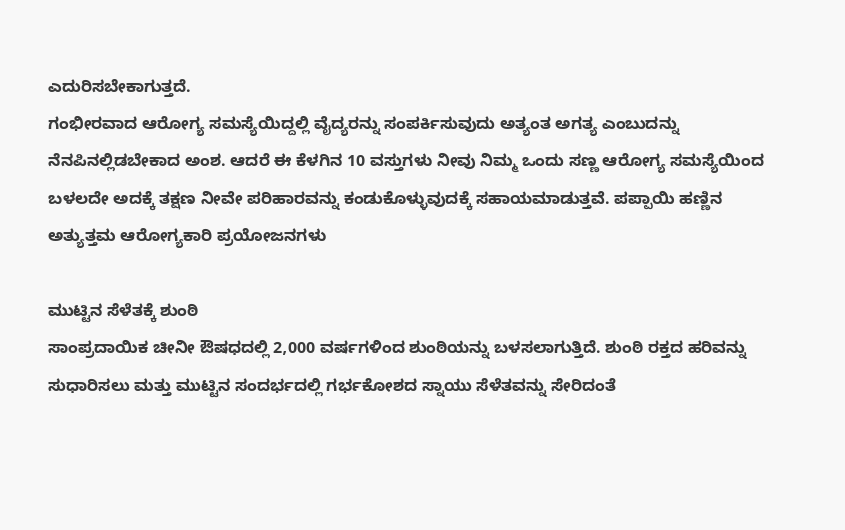ಎದುರಿಸಬೇಕಾಗುತ್ತದೆ.
ಗಂಭೀರವಾದ ಆರೋಗ್ಯ ಸಮಸ್ಯೆಯಿದ್ದಲ್ಲಿ ವೈದ್ಯರನ್ನು ಸಂಪರ್ಕಿಸುವುದು ಅತ್ಯಂತ ಅಗತ್ಯ ಎಂಬುದನ್ನು ನೆನಪಿನಲ್ಲಿಡಬೇಕಾದ ಅಂಶ. ಆದರೆ ಈ ಕೆಳಗಿನ 10 ವಸ್ತುಗಳು ನೀವು ನಿಮ್ಮ ಒಂದು ಸಣ್ಣ ಆರೋಗ್ಯ ಸಮಸ್ಯೆಯಿಂದ ಬಳಲದೇ ಅದಕ್ಕೆ ತಕ್ಷಣ ನೀವೇ ಪರಿಹಾರವನ್ನು ಕಂಡುಕೊಳ್ಳುವುದಕ್ಕೆ ಸಹಾಯಮಾಡುತ್ತವೆ. ಪಪ್ಪಾಯಿ ಹಣ್ಣಿನ ಅತ್ಯುತ್ತಮ ಆರೋಗ್ಯಕಾರಿ ಪ್ರಯೋಜನಗಳು

ಮುಟ್ಟಿನ ಸೆಳೆತಕ್ಕೆ ಶುಂಠಿ
ಸಾಂಪ್ರದಾಯಿಕ ಚೀನೀ ಔಷಧದಲ್ಲಿ 2,000 ವರ್ಷಗಳಿಂದ ಶುಂಠಿಯನ್ನು ಬಳಸಲಾಗುತ್ತಿದೆ. ಶುಂಠಿ ರಕ್ತದ ಹರಿವನ್ನು ಸುಧಾರಿಸಲು ಮತ್ತು ಮುಟ್ಟಿನ ಸಂದರ್ಭದಲ್ಲಿ ಗರ್ಭಕೋಶದ ಸ್ನಾಯು ಸೆಳೆತವನ್ನು ಸೇರಿದಂತೆ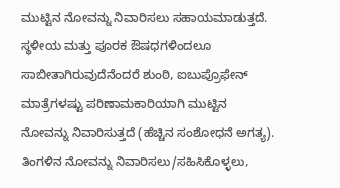ಮುಟ್ಟಿನ ನೋವನ್ನು ನಿವಾರಿಸಲು ಸಹಾಯಮಾಡುತ್ತದೆ. ಸ್ಥಳೀಯ ಮತ್ತು ಪೂರಕ ಔಷಧಗಳಿಂದಲೂ ಸಾಬೀತಾಗಿರುವುದೆನೆಂದರೆ ಶುಂಠಿ, ಐಬುಪ್ರೊಫೇನ್ ಮಾತ್ರೆಗಳಷ್ಟು ಪರಿಣಾಮಕಾರಿಯಾಗಿ ಮುಟ್ಟಿನ ನೋವನ್ನು ನಿವಾರಿಸುತ್ತದೆ (ಹೆಚ್ಚಿನ ಸಂಶೋಧನೆ ಅಗತ್ಯ). ತಿಂಗಳಿನ ನೋವನ್ನು ನಿವಾರಿಸಲು/ಸಹಿಸಿಕೊಳ್ಳಲು,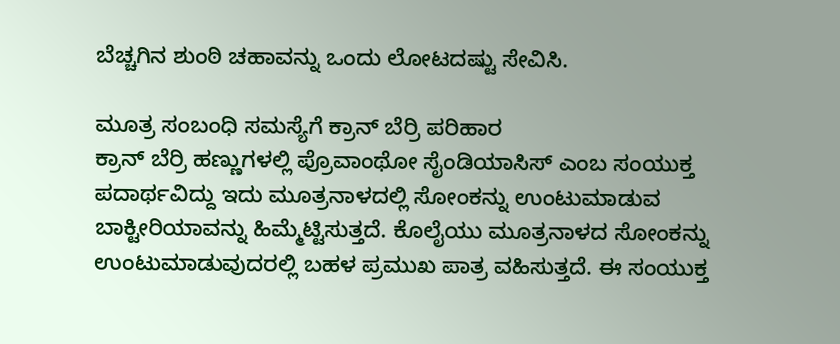ಬೆಚ್ಚಗಿನ ಶುಂಠಿ ಚಹಾವನ್ನು ಒಂದು ಲೋಟದಷ್ಟು ಸೇವಿಸಿ.

ಮೂತ್ರ ಸಂಬಂಧಿ ಸಮಸ್ಯೆಗೆ ಕ್ರಾನ್ ಬೆರ್ರಿ ಪರಿಹಾರ
ಕ್ರಾನ್ ಬೆರ್ರಿ ಹಣ್ಣುಗಳಲ್ಲಿ ಪ್ರೊವಾಂಥೋ ಸೈಂಡಿಯಾಸಿಸ್ ಎಂಬ ಸಂಯುಕ್ತ ಪದಾರ್ಥವಿದ್ದು ಇದು ಮೂತ್ರನಾಳದಲ್ಲಿ ಸೋಂಕನ್ನು ಉಂಟುಮಾಡುವ ಬಾಕ್ಟೀರಿಯಾವನ್ನು ಹಿಮ್ಮೆಟ್ಟಿಸುತ್ತದೆ. ಕೊಲೈಯು ಮೂತ್ರನಾಳದ ಸೋಂಕನ್ನು ಉಂಟುಮಾಡುವುದರಲ್ಲಿ ಬಹಳ ಪ್ರಮುಖ ಪಾತ್ರ ವಹಿಸುತ್ತದೆ. ಈ ಸಂಯುಕ್ತ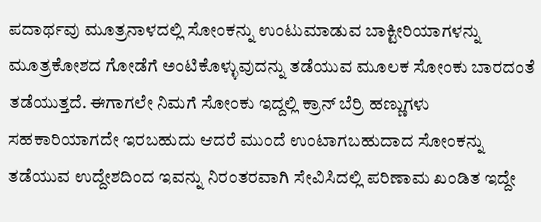ಪದಾರ್ಥವು ಮೂತ್ರನಾಳದಲ್ಲಿ ಸೋಂಕನ್ನು ಉಂಟುಮಾಡುವ ಬಾಕ್ಟೀರಿಯಾಗಳನ್ನು ಮೂತ್ರಕೋಶದ ಗೋಡೆಗೆ ಅಂಟಿಕೊಳ್ಳುವುದನ್ನು ತಡೆಯುವ ಮೂಲಕ ಸೋಂಕು ಬಾರದಂತೆ ತಡೆಯುತ್ತದೆ. ಈಗಾಗಲೇ ನಿಮಗೆ ಸೋಂಕು ಇದ್ದಲ್ಲಿ ಕ್ರಾನ್ ಬೆರ್ರಿ ಹಣ್ಣುಗಳು ಸಹಕಾರಿಯಾಗದೇ ಇರಬಹುದು ಆದರೆ ಮುಂದೆ ಉಂಟಾಗಬಹುದಾದ ಸೋಂಕನ್ನು ತಡೆಯುವ ಉದ್ದೇಶದಿಂದ ಇವನ್ನು ನಿರಂತರವಾಗಿ ಸೇವಿಸಿದಲ್ಲಿ ಪರಿಣಾಮ ಖಂಡಿತ ಇದ್ದೇ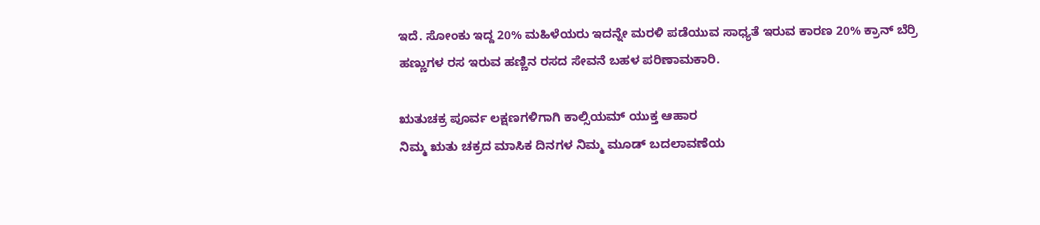ಇದೆ. ಸೋಂಕು ಇದ್ದ 20% ಮಹಿಳೆಯರು ಇದನ್ನೇ ಮರಳಿ ಪಡೆಯುವ ಸಾಧ್ಯತೆ ಇರುವ ಕಾರಣ 20% ಕ್ರಾನ್ ಬೆರ್ರಿ ಹಣ್ಣುಗಳ ರಸ ಇರುವ ಹಣ್ಣಿನ ರಸದ ಸೇವನೆ ಬಹಳ ಪರಿಣಾಮಕಾರಿ.

ಋತುಚಕ್ರ ಪೂರ್ವ ಲಕ್ಷಣಗಳಿಗಾಗಿ ಕಾಲ್ಸಿಯಮ್ ಯುಕ್ತ ಆಹಾರ
ನಿಮ್ಮ ಋತು ಚಕ್ರದ ಮಾಸಿಕ ದಿನಗಳ ನಿಮ್ಮ ಮೂಡ್ ಬದಲಾವಣೆಯ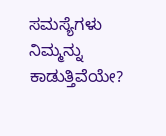ಸಮಸ್ಯೆಗಳು ನಿಮ್ಮನ್ನು ಕಾಡುತ್ತಿವೆಯೇ?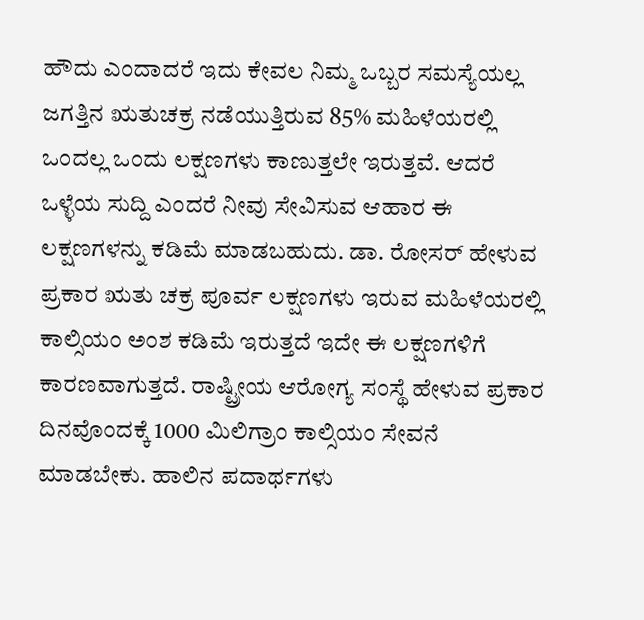ಹೌದು ಎಂದಾದರೆ ಇದು ಕೇವಲ ನಿಮ್ಮ ಒಬ್ಬರ ಸಮಸ್ಯೆಯಲ್ಲ ಜಗತ್ತಿನ ಋತುಚಕ್ರ ನಡೆಯುತ್ತಿರುವ 85% ಮಹಿಳೆಯರಲ್ಲಿ ಒಂದಲ್ಲ ಒಂದು ಲಕ್ಷಣಗಳು ಕಾಣುತ್ತಲೇ ಇರುತ್ತವೆ. ಆದರೆ ಒಳ್ಳೆಯ ಸುದ್ದಿ ಎಂದರೆ ನೀವು ಸೇವಿಸುವ ಆಹಾರ ಈ ಲಕ್ಷಣಗಳನ್ನು ಕಡಿಮೆ ಮಾಡಬಹುದು. ಡಾ. ರೋಸರ್ ಹೇಳುವ ಪ್ರಕಾರ ಋತು ಚಕ್ರ ಪೂರ್ವ ಲಕ್ಷಣಗಳು ಇರುವ ಮಹಿಳೆಯರಲ್ಲಿ ಕಾಲ್ಸಿಯಂ ಅಂಶ ಕಡಿಮೆ ಇರುತ್ತದೆ ಇದೇ ಈ ಲಕ್ಷಣಗಳಿಗೆ ಕಾರಣವಾಗುತ್ತದೆ. ರಾಷ್ಟ್ರೀಯ ಆರೋಗ್ಯ ಸಂಸ್ಥೆ ಹೇಳುವ ಪ್ರಕಾರ ದಿನವೊಂದಕ್ಕೆ 1000 ಮಿಲಿಗ್ರಾಂ ಕಾಲ್ಸಿಯಂ ಸೇವನೆ ಮಾಡಬೇಕು. ಹಾಲಿನ ಪದಾರ್ಥಗಳು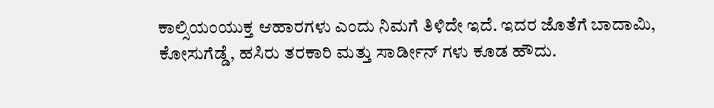ಕಾಲ್ಸಿಯಂಯುಕ್ತ ಆಹಾರಗಳು ಎಂದು ನಿಮಗೆ ತಿಳಿದೇ ಇದೆ. ಇದರ ಜೊತೆಗೆ ಬಾದಾಮಿ, ಕೋಸುಗೆಡ್ಡೆ, ಹಸಿರು ತರಕಾರಿ ಮತ್ತು ಸಾರ್ಡೀನ್ ಗಳು ಕೂಡ ಹೌದು.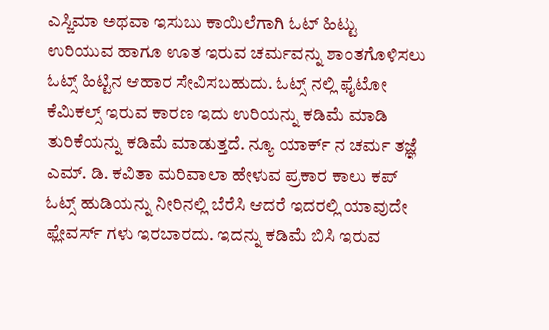ಎಸ್ಜಿಮಾ ಅಥವಾ ಇಸುಬು ಕಾಯಿಲೆಗಾಗಿ ಓಟ್ ಹಿಟ್ಟು
ಉರಿಯುವ ಹಾಗೂ ಊತ ಇರುವ ಚರ್ಮವನ್ನು ಶಾಂತಗೊಳಿಸಲು ಓಟ್ಸ್ ಹಿಟ್ಟಿನ ಆಹಾರ ಸೇವಿಸಬಹುದು. ಓಟ್ಸ್ ನಲ್ಲಿ ಫೈಟೋ ಕೆಮಿಕಲ್ಸ್ ಇರುವ ಕಾರಣ ಇದು ಉರಿಯನ್ನು ಕಡಿಮೆ ಮಾಡಿ ತುರಿಕೆಯನ್ನು ಕಡಿಮೆ ಮಾಡುತ್ತದೆ. ನ್ಯೂ ಯಾರ್ಕ್ ನ ಚರ್ಮ ತಜ್ಞೆ ಎಮ್. ಡಿ. ಕವಿತಾ ಮರಿವಾಲಾ ಹೇಳುವ ಪ್ರಕಾರ ಕಾಲು ಕಪ್ ಓಟ್ಸ್ ಹುಡಿಯನ್ನು ನೀರಿನಲ್ಲಿ ಬೆರೆಸಿ ಆದರೆ ಇದರಲ್ಲಿ ಯಾವುದೇ ಫ್ಲೇವರ್ಸ್ ಗಳು ಇರಬಾರದು. ಇದನ್ನು ಕಡಿಮೆ ಬಿಸಿ ಇರುವ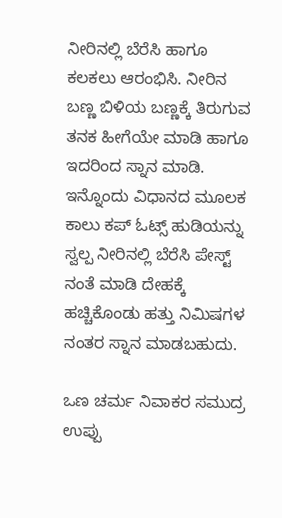ನೀರಿನಲ್ಲಿ ಬೆರೆಸಿ ಹಾಗೂ ಕಲಕಲು ಆರಂಭಿಸಿ. ನೀರಿನ ಬಣ್ಣ ಬಿಳಿಯ ಬಣ್ಣಕ್ಕೆ ತಿರುಗುವ ತನಕ ಹೀಗೆಯೇ ಮಾಡಿ ಹಾಗೂ ಇದರಿಂದ ಸ್ನಾನ ಮಾಡಿ. ಇನ್ನೊಂದು ವಿಧಾನದ ಮೂಲಕ ಕಾಲು ಕಪ್ ಓಟ್ಸ್ ಹುಡಿಯನ್ನು ಸ್ವಲ್ಪ ನೀರಿನಲ್ಲಿ ಬೆರೆಸಿ ಪೇಸ್ಟ್ ನಂತೆ ಮಾಡಿ ದೇಹಕ್ಕೆ ಹಚ್ಚಿಕೊಂಡು ಹತ್ತು ನಿಮಿಷಗಳ ನಂತರ ಸ್ನಾನ ಮಾಡಬಹುದು.

ಒಣ ಚರ್ಮ ನಿವಾಕರ ಸಮುದ್ರ ಉಪ್ಪು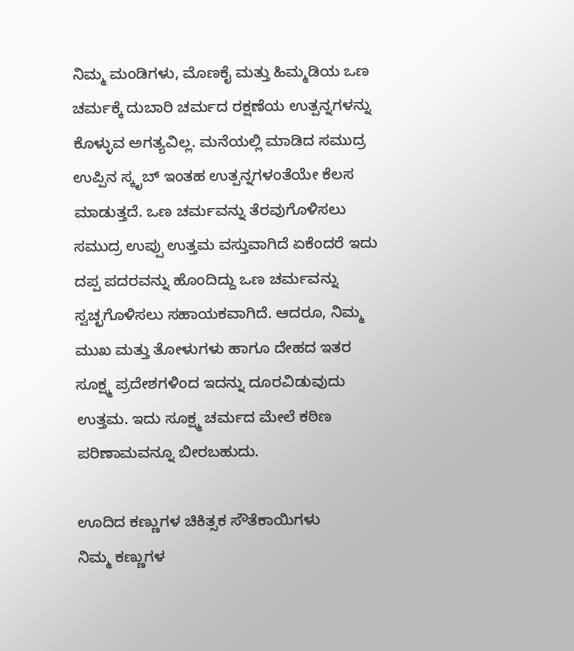ನಿಮ್ಮ ಮಂಡಿಗಳು, ಮೊಣಕೈ ಮತ್ತು ಹಿಮ್ಮಡಿಯ ಒಣ ಚರ್ಮಕ್ಕೆ ದುಬಾರಿ ಚರ್ಮದ ರಕ್ಷಣೆಯ ಉತ್ಪನ್ನಗಳನ್ನು ಕೊಳ್ಳುವ ಅಗತ್ಯವಿಲ್ಲ. ಮನೆಯಲ್ಲಿ ಮಾಡಿದ ಸಮುದ್ರ ಉಪ್ಪಿನ ಸ್ಕೃಬ್ ಇಂತಹ ಉತ್ಪನ್ನಗಳಂತೆಯೇ ಕೆಲಸ ಮಾಡುತ್ತದೆ. ಒಣ ಚರ್ಮವನ್ನು ತೆರವುಗೊಳಿಸಲು ಸಮುದ್ರ ಉಪ್ಪು ಉತ್ತಮ ವಸ್ತುವಾಗಿದೆ ಏಕೆಂದರೆ ಇದು ದಪ್ಪ ಪದರವನ್ನು ಹೊಂದಿದ್ದು ಒಣ ಚರ್ಮವನ್ನು ಸ್ವಚ್ಛಗೊಳಿಸಲು ಸಹಾಯಕವಾಗಿದೆ. ಆದರೂ, ನಿಮ್ಮ ಮುಖ ಮತ್ತು ತೋಳುಗಳು ಹಾಗೂ ದೇಹದ ಇತರ ಸೂಕ್ಷ್ಮ ಪ್ರದೇಶಗಳಿಂದ ಇದನ್ನು ದೂರವಿಡುವುದು ಉತ್ತಮ. ಇದು ಸೂಕ್ಷ್ಮ ಚರ್ಮದ ಮೇಲೆ ಕಠಿಣ ಪರಿಣಾಮವನ್ನೂ ಬೀರಬಹುದು.

ಊದಿದ ಕಣ್ಣುಗಳ ಚಿಕಿತ್ಸಕ ಸೌತೆಕಾಯಿಗಳು
ನಿಮ್ಮ ಕಣ್ಣುಗಳ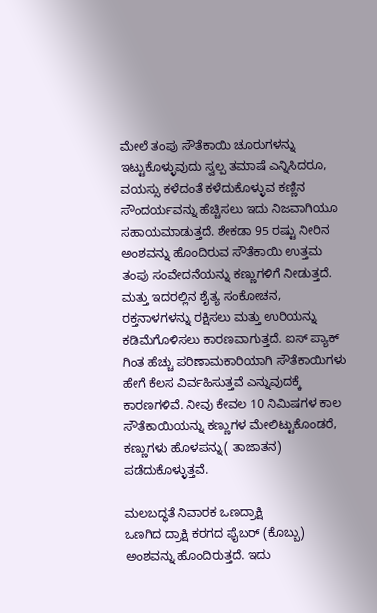ಮೇಲೆ ತಂಪು ಸೌತೆಕಾಯಿ ಚೂರುಗಳನ್ನು ಇಟ್ಟುಕೊಳ್ಳುವುದು ಸ್ವಲ್ಪ ತಮಾಷೆ ಎನ್ನಿಸಿದರೂ, ವಯಸ್ಸು ಕಳೆದಂತೆ ಕಳೆದುಕೊಳ್ಳುವ ಕಣ್ಣಿನ ಸೌಂದರ್ಯವನ್ನು ಹೆಚ್ಚಿಸಲು ಇದು ನಿಜವಾಗಿಯೂ ಸಹಾಯಮಾಡುತ್ತದೆ. ಶೇಕಡಾ 95 ರಷ್ಟು ನೀರಿನ ಅಂಶವನ್ನು ಹೊಂದಿರುವ ಸೌತೆಕಾಯಿ ಉತ್ತಮ ತಂಪು ಸಂವೇದನೆಯನ್ನು ಕಣ್ಣುಗಳಿಗೆ ನೀಡುತ್ತದೆ. ಮತ್ತು ಇದರಲ್ಲಿನ ಶೈತ್ಯ ಸಂಕೋಚನ, ರಕ್ತನಾಳಗಳನ್ನು ರಕ್ಷಿಸಲು ಮತ್ತು ಉರಿಯನ್ನು ಕಡಿಮೆಗೊಳಿಸಲು ಕಾರಣವಾಗುತ್ತದೆ. ಐಸ್ ಪ್ಯಾಕ್ ಗಿಂತ ಹೆಚ್ಚು ಪರಿಣಾಮಕಾರಿಯಾಗಿ ಸೌತೆಕಾಯಿಗಳು ಹೇಗೆ ಕೆಲಸ ವಿರ್ವಹಿಸುತ್ತವೆ ಎನ್ನುವುದಕ್ಕೆ ಕಾರಣಗಳಿವೆ. ನೀವು ಕೇವಲ 10 ನಿಮಿಷಗಳ ಕಾಲ ಸೌತೆಕಾಯಿಯನ್ನು ಕಣ್ಣುಗಳ ಮೇಲಿಟ್ಟುಕೊಂಡರೆ, ಕಣ್ಣುಗಳು ಹೊಳಪನ್ನು( ತಾಜಾತನ) ಪಡೆದುಕೊಳ್ಳುತ್ತವೆ.

ಮಲಬದ್ಧತೆ ನಿವಾರಕ ಒಣದ್ರಾಕ್ಷಿ
ಒಣಗಿದ ದ್ರಾಕ್ಷಿ ಕರಗದ ಫೈಬರ್ (ಕೊಬ್ಬು) ಅಂಶವನ್ನು ಹೊಂದಿರುತ್ತದೆ. ಇದು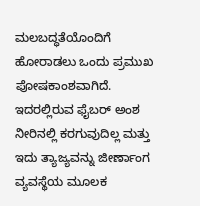ಮಲಬದ್ಧತೆಯೊಂದಿಗೆ ಹೋರಾಡಲು ಒಂದು ಪ್ರಮುಖ ಪೋಷಕಾಂಶವಾಗಿದೆ. ಇದರಲ್ಲಿರುವ ಫೈಬರ್ ಅಂಶ ನೀರಿನಲ್ಲಿ ಕರಗುವುದಿಲ್ಲ ಮತ್ತು ಇದು ತ್ಯಾಜ್ಯವನ್ನು ಜೀರ್ಣಾಂಗ ವ್ಯವಸ್ಥೆಯ ಮೂಲಕ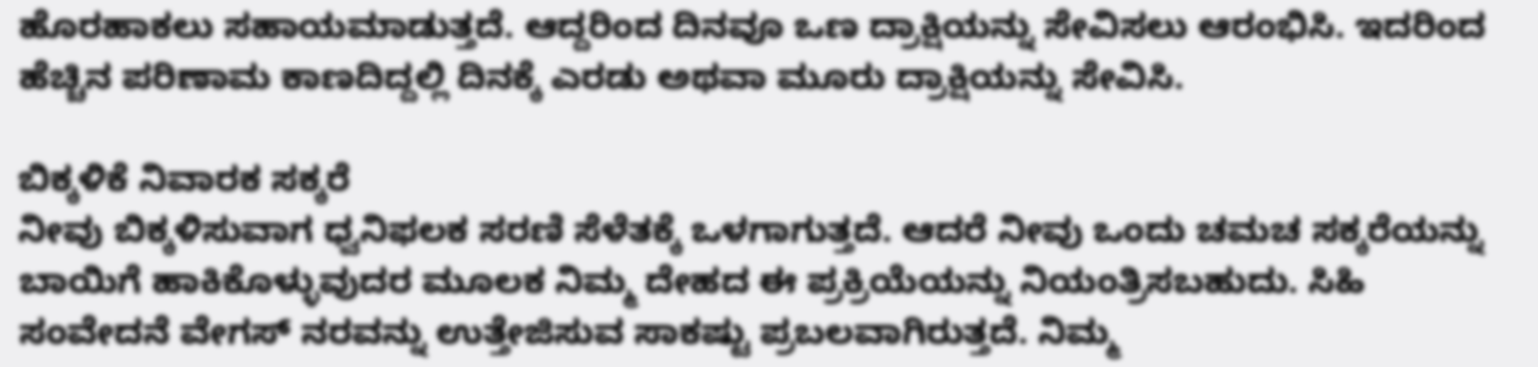ಹೊರಹಾಕಲು ಸಹಾಯಮಾಡುತ್ತದೆ. ಆದ್ದರಿಂದ ದಿನವೂ ಒಣ ದ್ರಾಕ್ಷಿಯನ್ನು ಸೇವಿಸಲು ಆರಂಭಿಸಿ. ಇದರಿಂದ ಹೆಚ್ಚಿನ ಪರಿಣಾಮ ಕಾಣದಿದ್ದಲ್ಲಿ ದಿನಕ್ಕೆ ಎರಡು ಅಥವಾ ಮೂರು ದ್ರಾಕ್ಷಿಯನ್ನು ಸೇವಿಸಿ.

ಬಿಕ್ಕಳಿಕೆ ನಿವಾರಕ ಸಕ್ಕರೆ
ನೀವು ಬಿಕ್ಕಳಿಸುವಾಗ ಧ್ವನಿಫಲಕ ಸರಣಿ ಸೆಳೆತಕ್ಕೆ ಒಳಗಾಗುತ್ತದೆ. ಆದರೆ ನೀವು ಒಂದು ಚಮಚ ಸಕ್ಕರೆಯನ್ನು ಬಾಯಿಗೆ ಹಾಕಿಕೊಳ್ಳುವುದರ ಮೂಲಕ ನಿಮ್ಮ ದೇಹದ ಈ ಪ್ರಕ್ರಿಯೆಯನ್ನು ನಿಯಂತ್ರಿಸಬಹುದು. ಸಿಹಿ ಸಂವೇದನೆ ವೇಗಸ್ ನರವನ್ನು ಉತ್ತೇಜಿಸುವ ಸಾಕಷ್ಟು ಪ್ರಬಲವಾಗಿರುತ್ತದೆ. ನಿಮ್ಮ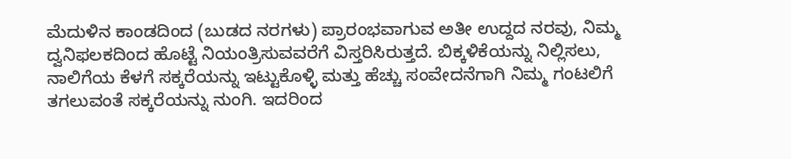ಮೆದುಳಿನ ಕಾಂಡದಿಂದ (ಬುಡದ ನರಗಳು) ಪ್ರಾರಂಭವಾಗುವ ಅತೀ ಉದ್ದದ ನರವು, ನಿಮ್ಮ ದ್ವನಿಫಲಕದಿಂದ ಹೊಟ್ಟೆ ನಿಯಂತ್ರಿಸುವವರೆಗೆ ವಿಸ್ತರಿಸಿರುತ್ತದೆ. ಬಿಕ್ಕಳಿಕೆಯನ್ನು ನಿಲ್ಲಿಸಲು, ನಾಲಿಗೆಯ ಕೆಳಗೆ ಸಕ್ಕರೆಯನ್ನು ಇಟ್ಟುಕೊಳ್ಳಿ ಮತ್ತು ಹೆಚ್ಚು ಸಂವೇದನೆಗಾಗಿ ನಿಮ್ಮ ಗಂಟಲಿಗೆ ತಗಲುವಂತೆ ಸಕ್ಕರೆಯನ್ನು ನುಂಗಿ. ಇದರಿಂದ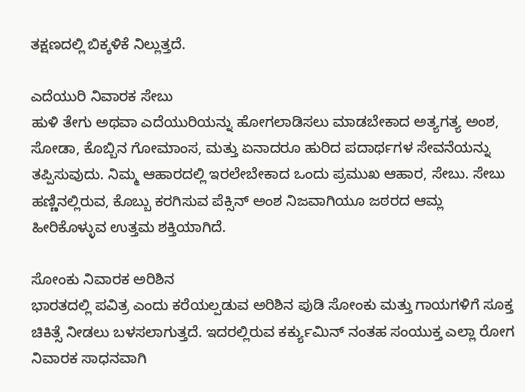ತಕ್ಷಣದಲ್ಲಿ ಬಿಕ್ಕಳಿಕೆ ನಿಲ್ಲುತ್ತದೆ.

ಎದೆಯುರಿ ನಿವಾರಕ ಸೇಬು
ಹುಳಿ ತೇಗು ಅಥವಾ ಎದೆಯುರಿಯನ್ನು ಹೋಗಲಾಡಿಸಲು ಮಾಡಬೇಕಾದ ಅತ್ಯಗತ್ಯ ಅಂಶ, ಸೋಡಾ, ಕೊಬ್ಬಿನ ಗೋಮಾಂಸ, ಮತ್ತು ಏನಾದರೂ ಹುರಿದ ಪದಾರ್ಥಗಳ ಸೇವನೆಯನ್ನು ತಪ್ಪಿಸುವುದು. ನಿಮ್ಮ ಆಹಾರದಲ್ಲಿ ಇರಲೇಬೇಕಾದ ಒಂದು ಪ್ರಮುಖ ಆಹಾರ, ಸೇಬು. ಸೇಬು ಹಣ್ಣಿನಲ್ಲಿರುವ, ಕೊಬ್ಬು ಕರಗಿಸುವ ಪೆಕ್ಸಿನ್ ಅಂಶ ನಿಜವಾಗಿಯೂ ಜಠರದ ಆಮ್ಲ ಹೀರಿಕೊಳ್ಳುವ ಉತ್ತಮ ಶಕ್ತಿಯಾಗಿದೆ.

ಸೋಂಕು ನಿವಾರಕ ಅರಿಶಿನ
ಭಾರತದಲ್ಲಿ ಪವಿತ್ರ ಎಂದು ಕರೆಯಲ್ಪಡುವ ಅರಿಶಿನ ಪುಡಿ ಸೋಂಕು ಮತ್ತು ಗಾಯಗಳಿಗೆ ಸೂಕ್ತ ಚಿಕಿತ್ಸೆ ನೀಡಲು ಬಳಸಲಾಗುತ್ತದೆ. ಇದರಲ್ಲಿರುವ ಕರ್ಕ್ಯುಮಿನ್ ನಂತಹ ಸಂಯುಕ್ತ ಎಲ್ಲಾ ರೋಗ ನಿವಾರಕ ಸಾಧನವಾಗಿ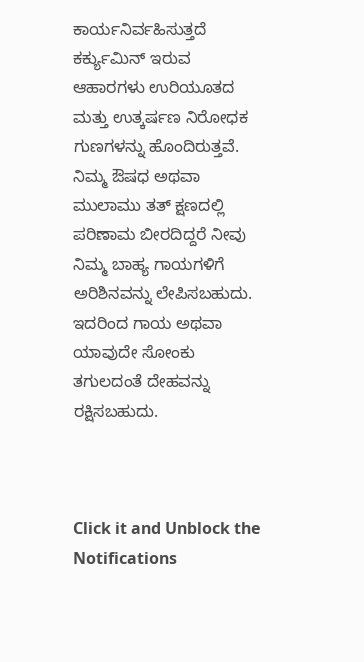ಕಾರ್ಯನಿರ್ವಹಿಸುತ್ತದೆ ಕರ್ಕ್ಯುಮಿನ್ ಇರುವ ಆಹಾರಗಳು ಉರಿಯೂತದ ಮತ್ತು ಉತ್ಕರ್ಷಣ ನಿರೋಧಕ ಗುಣಗಳನ್ನು ಹೊಂದಿರುತ್ತವೆ. ನಿಮ್ಮ ಔಷಧ ಅಥವಾ ಮುಲಾಮು ತತ್ ಕ್ಷಣದಲ್ಲಿ ಪರಿಣಾಮ ಬೀರದಿದ್ದರೆ ನೀವು ನಿಮ್ಮ ಬಾಹ್ಯ ಗಾಯಗಳಿಗೆ ಅರಿಶಿನವನ್ನು ಲೇಪಿಸಬಹುದು. ಇದರಿಂದ ಗಾಯ ಅಥವಾ ಯಾವುದೇ ಸೋಂಕು ತಗುಲದಂತೆ ದೇಹವನ್ನು ರಕ್ಷಿಸಬಹುದು.



Click it and Unblock the Notifications